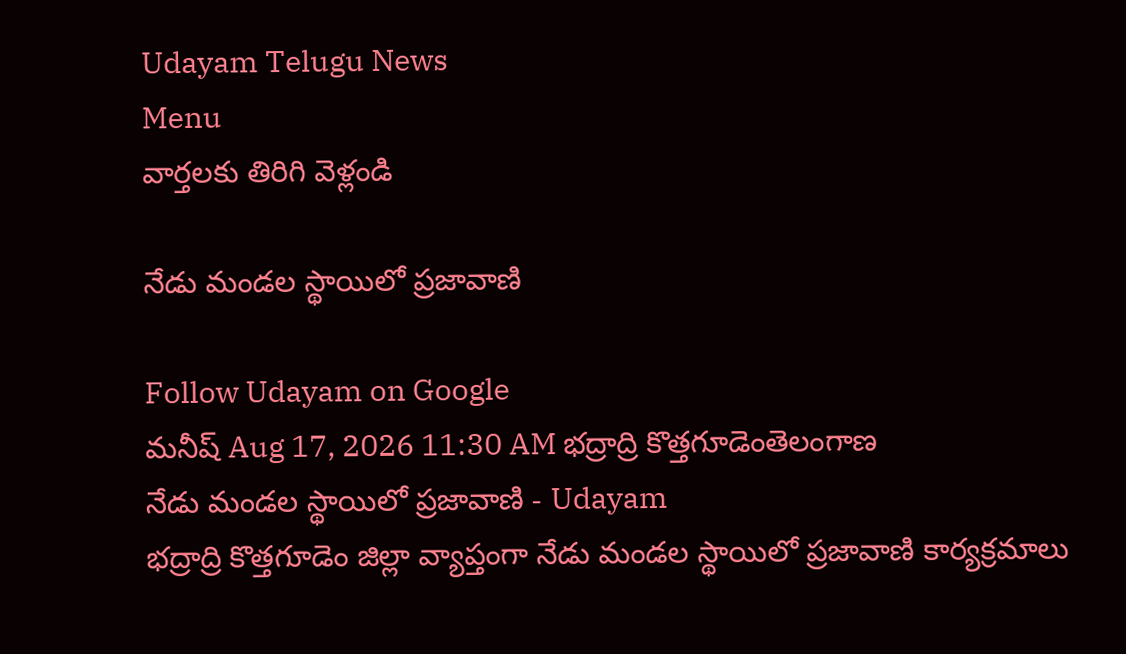Udayam Telugu News
Menu
వార్తలకు తిరిగి వెళ్లండి

నేడు మండల స్థాయిలో ప్రజావాణి

Follow Udayam on Google
మనీష్ Aug 17, 2026 11:30 AM భద్రాద్రి కొత్తగూడెంతెలంగాణ
నేడు మండల స్థాయిలో ప్రజావాణి - Udayam
భద్రాద్రి కొత్తగూడెం జిల్లా వ్యాప్తంగా నేడు మండల స్థాయిలో ప్రజావాణి కార్యక్రమాలు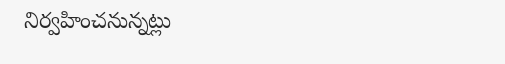నిర్వహించనున్నట్లు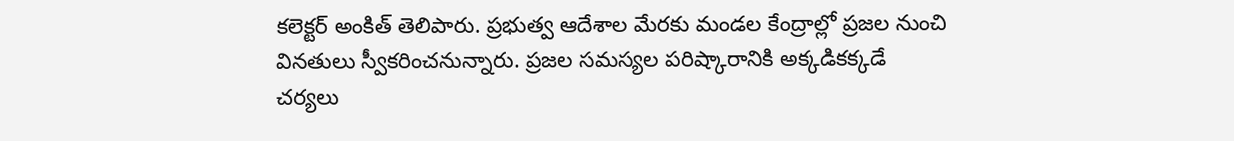కలెక్టర్‌ అంకిత్‌ తెలిపారు. ప్రభుత్వ ఆదేశాల మేరకు మండల కేంద్రాల్లో ప్రజల నుంచి వినతులు స్వీకరించనున్నారు. ప్రజల సమస్యల పరిష్కారానికి అక్కడికక్కడే చర్యలు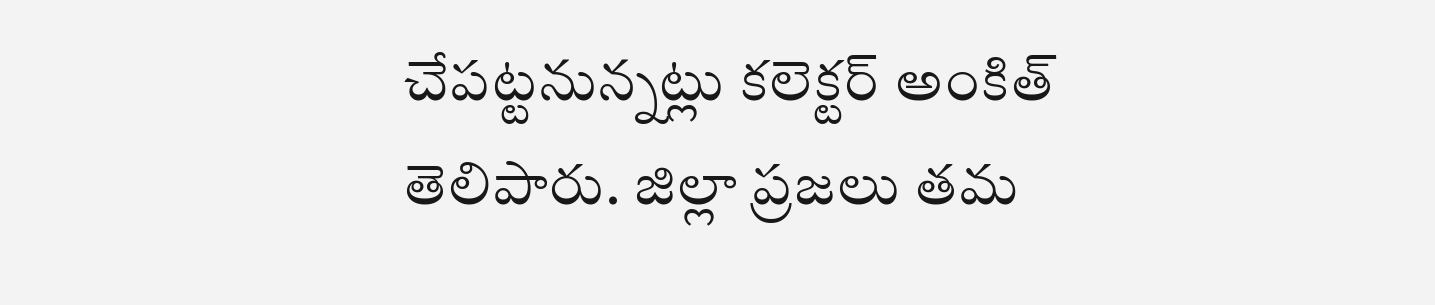చేపట్టనున్నట్లు కలెక్టర్‌ అంకిత్‌ తెలిపారు. జిల్లా ప్రజలు తమ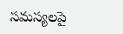సమస్యలపై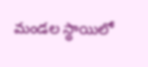మండల స్థాయిలో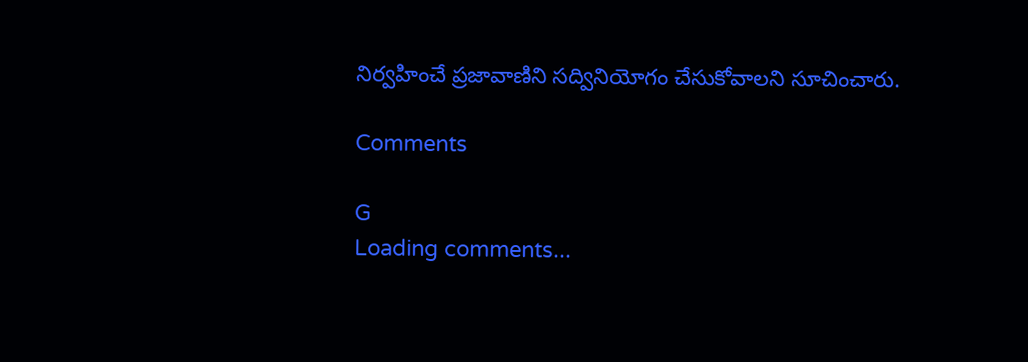నిర్వహించే ప్రజావాణిని సద్వినియోగం చేసుకోవాలని సూచించారు.

Comments

G
Loading comments...